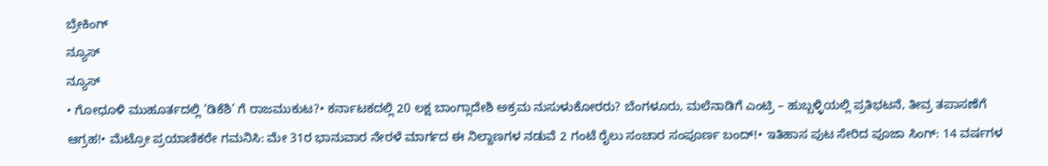ಬ್ರೇಕಿಂಗ್
ನ್ಯೂಸ್
ನ್ಯೂಸ್
• ಗೋಧೂಳಿ ಮುಹೂರ್ತದಲ್ಲಿ ‘ಡಿಕೆಶಿ’ ಗೆ ರಾಜಮುಕುಟ?• ಕರ್ನಾಟಕದಲ್ಲಿ 20 ಲಕ್ಷ ಬಾಂಗ್ಲಾದೇಶಿ ಅಕ್ರಮ ನುಸುಳುಕೋರರು? ಬೆಂಗಳೂರು, ಮಲೆನಾಡಿಗೆ ಎಂಟ್ರಿ – ಹುಬ್ಬಳ್ಳಿಯಲ್ಲಿ ಪ್ರತಿಭಟನೆ, ತೀವ್ರ ತಪಾಸಣೆಗೆ ಆಗ್ರಹ!• ಮೆಟ್ರೋ ಪ್ರಯಾಣಿಕರೇ ಗಮನಿಸಿ: ಮೇ 31ರ ಭಾನುವಾರ ನೇರಳೆ ಮಾರ್ಗದ ಈ ನಿಲ್ದಾಣಗಳ ನಡುವೆ 2 ಗಂಟೆ ರೈಲು ಸಂಚಾರ ಸಂಪೂರ್ಣ ಬಂದ್!• ಇತಿಹಾಸ ಪುಟ ಸೇರಿದ ಪೂಜಾ ಸಿಂಗ್: 14 ವರ್ಷಗಳ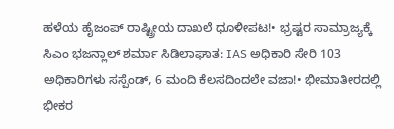ಹಳೆಯ ಹೈಜಂಪ್ ರಾಷ್ಟ್ರೀಯ ದಾಖಲೆ ಧೂಳೀಪಟ!• ಭ್ರಷ್ಟರ ಸಾಮ್ರಾಜ್ಯಕ್ಕೆ ಸಿಎಂ ಭಜನ್ಲಾಲ್ ಶರ್ಮಾ ಸಿಡಿಲಾಘಾತ: IAS ಅಧಿಕಾರಿ ಸೇರಿ 103 ಅಧಿಕಾರಿಗಳು ಸಸ್ಪೆಂಡ್, 6 ಮಂದಿ ಕೆಲಸದಿಂದಲೇ ವಜಾ!• ಭೀಮಾತೀರದಲ್ಲಿ ಭೀಕರ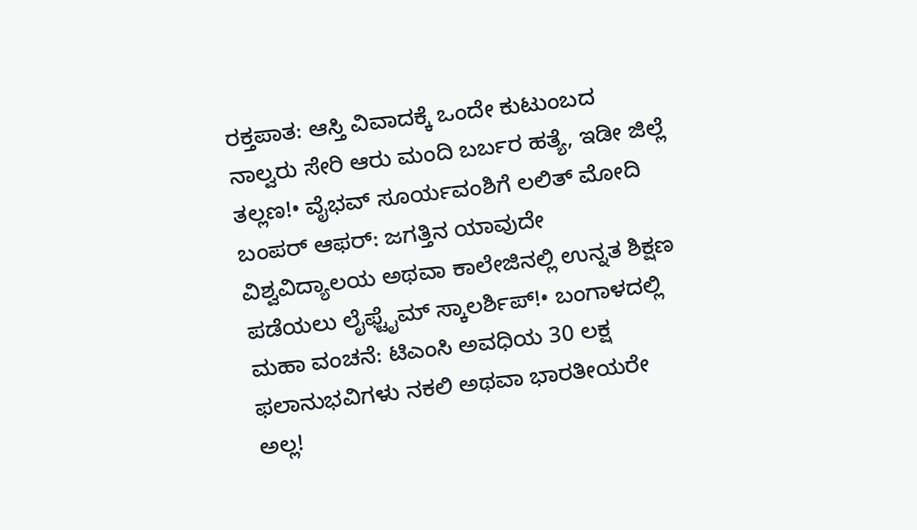ರಕ್ತಪಾತ: ಆಸ್ತಿ ವಿವಾದಕ್ಕೆ ಒಂದೇ ಕುಟುಂಬದ ನಾಲ್ವರು ಸೇರಿ ಆರು ಮಂದಿ ಬರ್ಬರ ಹತ್ಯೆ, ಇಡೀ ಜಿಲ್ಲೆ ತಲ್ಲಣ!• ವೈಭವ್ ಸೂರ್ಯವಂಶಿಗೆ ಲಲಿತ್ ಮೋದಿ ಬಂಪರ್ ಆಫರ್: ಜಗತ್ತಿನ ಯಾವುದೇ ವಿಶ್ವವಿದ್ಯಾಲಯ ಅಥವಾ ಕಾಲೇಜಿನಲ್ಲಿ ಉನ್ನತ ಶಿಕ್ಷಣ ಪಡೆಯಲು ಲೈಫ್ಟೈಮ್ ಸ್ಕಾಲರ್ಶಿಪ್!• ಬಂಗಾಳದಲ್ಲಿ ಮಹಾ ವಂಚನೆ: ಟಿಎಂಸಿ ಅವಧಿಯ 30 ಲಕ್ಷ ಫಲಾನುಭವಿಗಳು ನಕಲಿ ಅಥವಾ ಭಾರತೀಯರೇ ಅಲ್ಲ!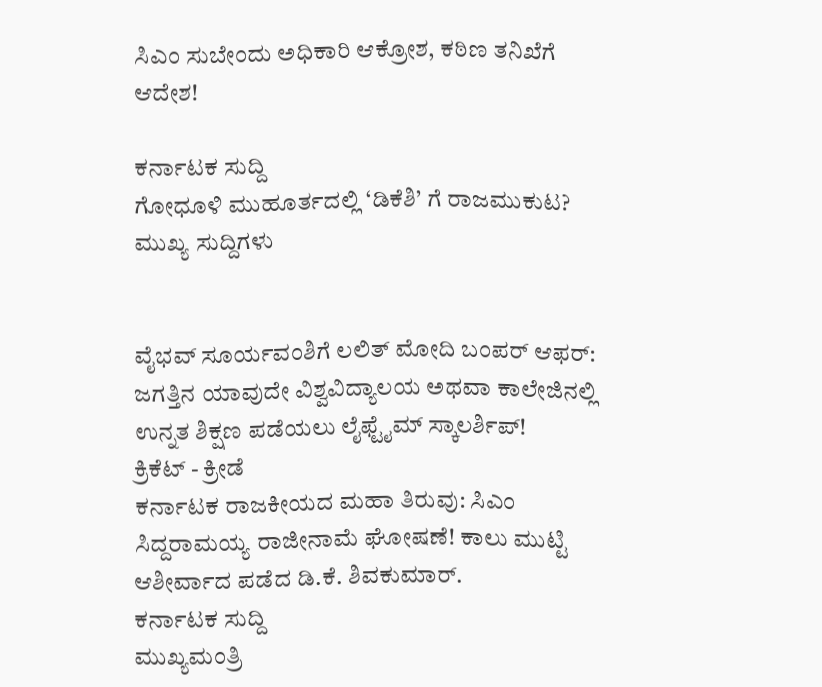ಸಿಎಂ ಸುಬೇಂದು ಅಧಿಕಾರಿ ಆಕ್ರೋಶ, ಕಠಿಣ ತನಿಖೆಗೆ ಆದೇಶ!

ಕರ್ನಾಟಕ ಸುದ್ದಿ
ಗೋಧೂಳಿ ಮುಹೂರ್ತದಲ್ಲಿ ‘ಡಿಕೆಶಿ’ ಗೆ ರಾಜಮುಕುಟ?
ಮುಖ್ಯ ಸುದ್ದಿಗಳು


ವೈಭವ್ ಸೂರ್ಯವಂಶಿಗೆ ಲಲಿತ್ ಮೋದಿ ಬಂಪರ್ ಆಫರ್: ಜಗತ್ತಿನ ಯಾವುದೇ ವಿಶ್ವವಿದ್ಯಾಲಯ ಅಥವಾ ಕಾಲೇಜಿನಲ್ಲಿ ಉನ್ನತ ಶಿಕ್ಷಣ ಪಡೆಯಲು ಲೈಫ್ಟೈಮ್ ಸ್ಕಾಲರ್ಶಿಪ್!
ಕ್ರಿಕೆಟ್ - ಕ್ರೀಡೆ
ಕರ್ನಾಟಕ ರಾಜಕೀಯದ ಮಹಾ ತಿರುವು: ಸಿಎಂ ಸಿದ್ದರಾಮಯ್ಯ ರಾಜೀನಾಮೆ ಘೋಷಣೆ! ಕಾಲು ಮುಟ್ಟಿ ಆಶೀರ್ವಾದ ಪಡೆದ ಡಿ.ಕೆ. ಶಿವಕುಮಾರ್.
ಕರ್ನಾಟಕ ಸುದ್ದಿ
ಮುಖ್ಯಮಂತ್ರಿ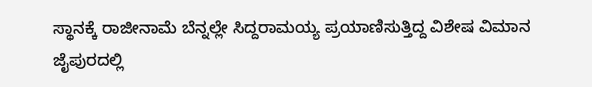ಸ್ಥಾನಕ್ಕೆ ರಾಜೀನಾಮೆ ಬೆನ್ನಲ್ಲೇ ಸಿದ್ದರಾಮಯ್ಯ ಪ್ರಯಾಣಿಸುತ್ತಿದ್ದ ವಿಶೇಷ ವಿಮಾನ ಜೈಪುರದಲ್ಲಿ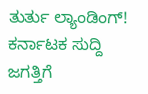ತುರ್ತು ಲ್ಯಾಂಡಿಂಗ್!
ಕರ್ನಾಟಕ ಸುದ್ದಿ
ಜಗತ್ತಿಗೆ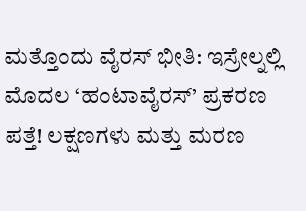ಮತ್ತೊಂದು ವೈರಸ್ ಭೀತಿ: ಇಸ್ರೇಲ್ನಲ್ಲಿ ಮೊದಲ ‘ಹಂಟಾವೈರಸ್’ ಪ್ರಕರಣ ಪತ್ತೆ! ಲಕ್ಷಣಗಳು ಮತ್ತು ಮರಣ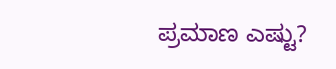ಪ್ರಮಾಣ ಎಷ್ಟು?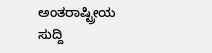ಅಂತರಾಷ್ಟ್ರೀಯ ಸುದ್ದಿ